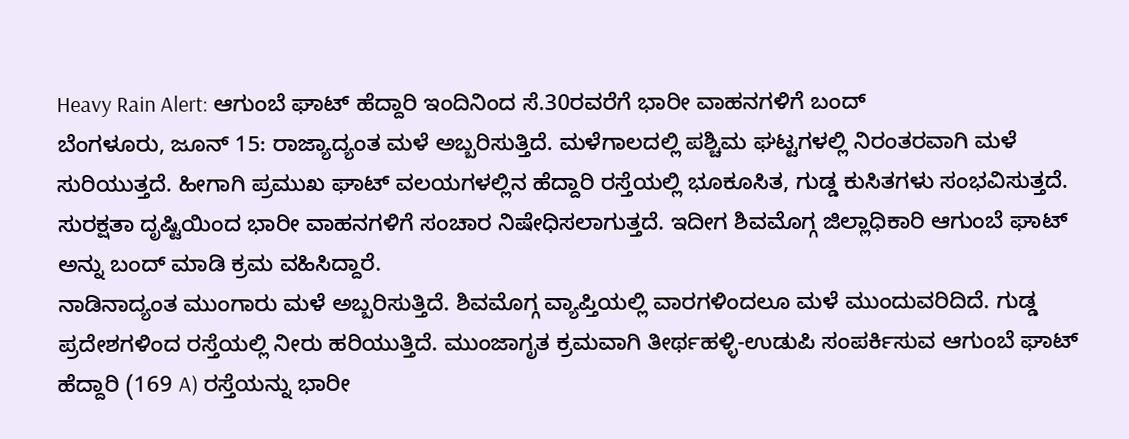Heavy Rain Alert: ಆಗುಂಬೆ ಘಾಟ್ ಹೆದ್ದಾರಿ ಇಂದಿನಿಂದ ಸೆ.30ರವರೆಗೆ ಭಾರೀ ವಾಹನಗಳಿಗೆ ಬಂದ್
ಬೆಂಗಳೂರು, ಜೂನ್ 15: ರಾಜ್ಯಾದ್ಯಂತ ಮಳೆ ಅಬ್ಬರಿಸುತ್ತಿದೆ. ಮಳೆಗಾಲದಲ್ಲಿ ಪಶ್ಚಿಮ ಘಟ್ಟಗಳಲ್ಲಿ ನಿರಂತರವಾಗಿ ಮಳೆ ಸುರಿಯುತ್ತದೆ. ಹೀಗಾಗಿ ಪ್ರಮುಖ ಘಾಟ್ ವಲಯಗಳಲ್ಲಿನ ಹೆದ್ದಾರಿ ರಸ್ತೆಯಲ್ಲಿ ಭೂಕೂಸಿತ, ಗುಡ್ಡ ಕುಸಿತಗಳು ಸಂಭವಿಸುತ್ತದೆ. ಸುರಕ್ಷತಾ ದೃಷ್ಟಿಯಿಂದ ಭಾರೀ ವಾಹನಗಳಿಗೆ ಸಂಚಾರ ನಿಷೇಧಿಸಲಾಗುತ್ತದೆ. ಇದೀಗ ಶಿವಮೊಗ್ಗ ಜಿಲ್ಲಾಧಿಕಾರಿ ಆಗುಂಬೆ ಘಾಟ್ ಅನ್ನು ಬಂದ್ ಮಾಡಿ ಕ್ರಮ ವಹಿಸಿದ್ದಾರೆ.
ನಾಡಿನಾದ್ಯಂತ ಮುಂಗಾರು ಮಳೆ ಅಬ್ಬರಿಸುತ್ತಿದೆ. ಶಿವಮೊಗ್ಗ ವ್ಯಾಪ್ತಿಯಲ್ಲಿ ವಾರಗಳಿಂದಲೂ ಮಳೆ ಮುಂದುವರಿದಿದೆ. ಗುಡ್ಡ ಪ್ರದೇಶಗಳಿಂದ ರಸ್ತೆಯಲ್ಲಿ ನೀರು ಹರಿಯುತ್ತಿದೆ. ಮುಂಜಾಗೃತ ಕ್ರಮವಾಗಿ ತೀರ್ಥಹಳ್ಳಿ-ಉಡುಪಿ ಸಂಪರ್ಕಿಸುವ ಆಗುಂಬೆ ಘಾಟ್ ಹೆದ್ದಾರಿ (169 A) ರಸ್ತೆಯನ್ನು ಭಾರೀ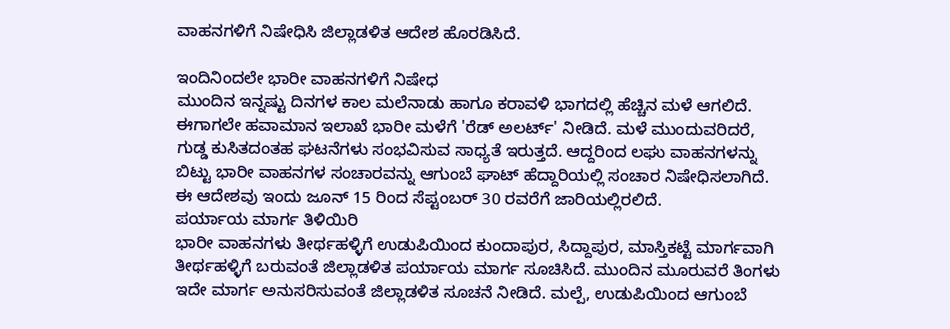ವಾಹನಗಳಿಗೆ ನಿಷೇಧಿಸಿ ಜಿಲ್ಲಾಡಳಿತ ಆದೇಶ ಹೊರಡಿಸಿದೆ.

ಇಂದಿನಿಂದಲೇ ಭಾರೀ ವಾಹನಗಳಿಗೆ ನಿಷೇಧ
ಮುಂದಿನ ಇನ್ನಷ್ಟು ದಿನಗಳ ಕಾಲ ಮಲೆನಾಡು ಹಾಗೂ ಕರಾವಳಿ ಭಾಗದಲ್ಲಿ ಹೆಚ್ಚಿನ ಮಳೆ ಆಗಲಿದೆ. ಈಗಾಗಲೇ ಹವಾಮಾನ ಇಲಾಖೆ ಭಾರೀ ಮಳೆಗೆ 'ರೆಡ್ ಅಲರ್ಟ್' ನೀಡಿದೆ. ಮಳೆ ಮುಂದುವರಿದರೆ, ಗುಡ್ಡ ಕುಸಿತದಂತಹ ಘಟನೆಗಳು ಸಂಭವಿಸುವ ಸಾಧ್ಯತೆ ಇರುತ್ತದೆ. ಆದ್ದರಿಂದ ಲಘು ವಾಹನಗಳನ್ನು ಬಿಟ್ಟು ಭಾರೀ ವಾಹನಗಳ ಸಂಚಾರವನ್ನು ಆಗುಂಬೆ ಘಾಟ್ ಹೆದ್ದಾರಿಯಲ್ಲಿ ಸಂಚಾರ ನಿಷೇಧಿಸಲಾಗಿದೆ. ಈ ಆದೇಶವು ಇಂದು ಜೂನ್ 15 ರಿಂದ ಸೆಪ್ಟಂಬರ್ 30 ರವರೆಗೆ ಜಾರಿಯಲ್ಲಿರಲಿದೆ.
ಪರ್ಯಾಯ ಮಾರ್ಗ ತಿಳಿಯಿರಿ
ಭಾರೀ ವಾಹನಗಳು ತೀರ್ಥಹಳ್ಳಿಗೆ ಉಡುಪಿಯಿಂದ ಕುಂದಾಪುರ, ಸಿದ್ದಾಪುರ, ಮಾಸ್ತಿಕಟ್ಟೆ ಮಾರ್ಗವಾಗಿ ತೀರ್ಥಹಳ್ಳಿಗೆ ಬರುವಂತೆ ಜಿಲ್ಲಾಡಳಿತ ಪರ್ಯಾಯ ಮಾರ್ಗ ಸೂಚಿಸಿದೆ. ಮುಂದಿನ ಮೂರುವರೆ ತಿಂಗಳು ಇದೇ ಮಾರ್ಗ ಅನುಸರಿಸುವಂತೆ ಜಿಲ್ಲಾಡಳಿತ ಸೂಚನೆ ನೀಡಿದೆ. ಮಲ್ಪೆ, ಉಡುಪಿಯಿಂದ ಆಗುಂಬೆ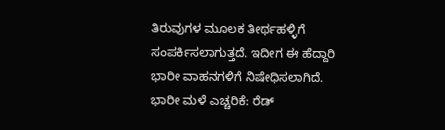ತಿರುವುಗಳ ಮೂಲಕ ತೀರ್ಥಹಳ್ಳಿಗೆ ಸಂಪರ್ಕಿಸಲಾಗುತ್ತದೆ. ಇದೀಗ ಈ ಹೆದ್ದಾರಿ ಭಾರೀ ವಾಹನಗಳಿಗೆ ನಿಷೇಧಿಸಲಾಗಿದೆ.
ಭಾರೀ ಮಳೆ ಎಚ್ಚರಿಕೆ: ರೆಡ್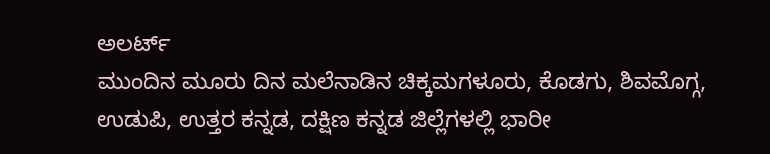ಅಲರ್ಟ್
ಮುಂದಿನ ಮೂರು ದಿನ ಮಲೆನಾಡಿನ ಚಿಕ್ಕಮಗಳೂರು, ಕೊಡಗು, ಶಿವಮೊಗ್ಗ, ಉಡುಪಿ, ಉತ್ತರ ಕನ್ನಡ, ದಕ್ಷಿಣ ಕನ್ನಡ ಜಿಲ್ಲೆಗಳಲ್ಲಿ ಭಾರೀ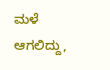ಮಳೆ ಆಗಲಿದ್ದು,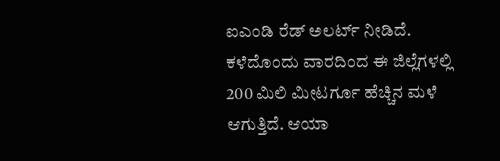ಐಎಂಡಿ ರೆಡ್ ಅಲರ್ಟ್ ನೀಡಿದೆ. ಕಳೆದೊಂದು ವಾರದಿಂದ ಈ ಜಿಲ್ಲೆಗಳಲ್ಲಿ 200 ಮಿಲಿ ಮೀಟರ್ಗೂ ಹೆಚ್ಚಿನ ಮಳೆ ಆಗುತ್ತಿದೆ. ಆಯಾ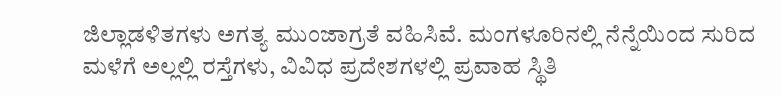ಜಿಲ್ಲಾಡಳಿತಗಳು ಅಗತ್ಯ ಮುಂಜಾಗ್ರತೆ ವಹಿಸಿವೆ. ಮಂಗಳೂರಿನಲ್ಲಿ ನೆನ್ನೆಯಿಂದ ಸುರಿದ ಮಳೆಗೆ ಅಲ್ಲಲ್ಲಿ ರಸ್ತೆಗಳು, ವಿವಿಧ ಪ್ರದೇಶಗಳಲ್ಲಿ ಪ್ರವಾಹ ಸ್ಥಿತಿ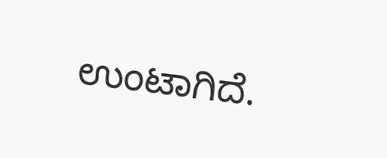ಉಂಟಾಗಿದೆ.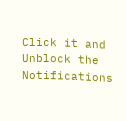Click it and Unblock the Notifications